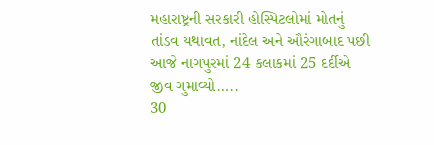મહારાષ્ટ્રની સરકારી હોસ્પિટલોમાં મોતનું તાંડવ યથાવત, નાંદેલ અને ઔરંગાબાદ પછી આજે નાગપુરમાં 24 કલાકમાં 25 દર્દીએ જીવ ગુમાવ્યો…..
30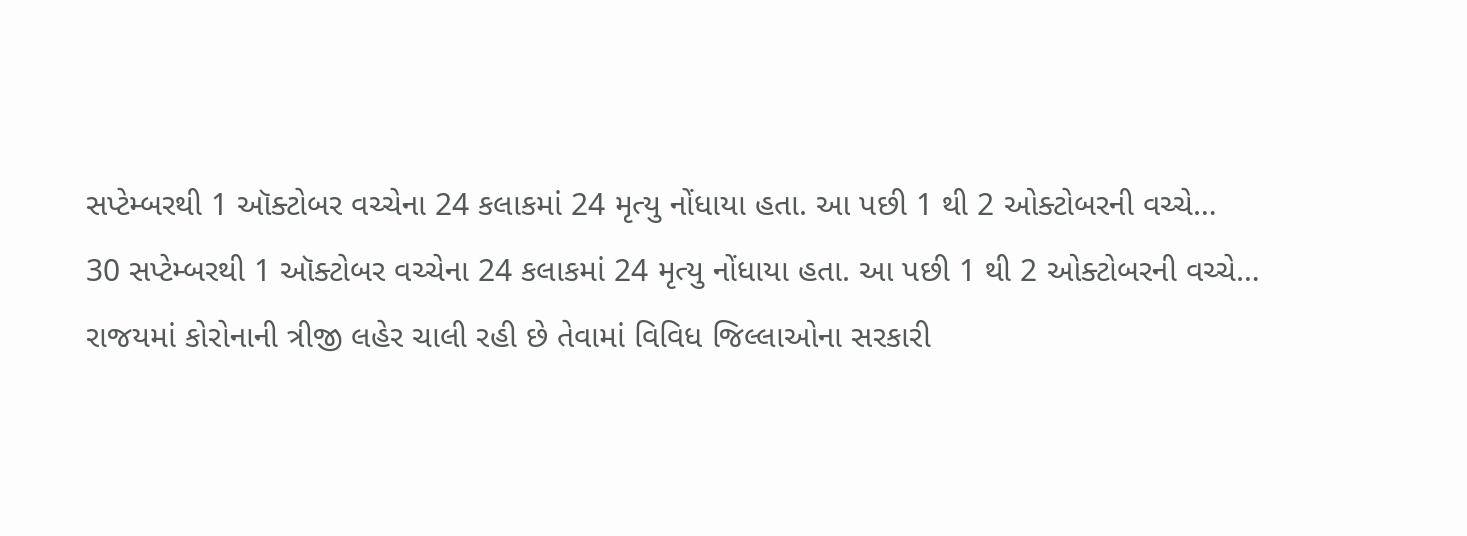સપ્ટેમ્બરથી 1 ઑક્ટોબર વચ્ચેના 24 કલાકમાં 24 મૃત્યુ નોંધાયા હતા. આ પછી 1 થી 2 ઓક્ટોબરની વચ્ચે…
30 સપ્ટેમ્બરથી 1 ઑક્ટોબર વચ્ચેના 24 કલાકમાં 24 મૃત્યુ નોંધાયા હતા. આ પછી 1 થી 2 ઓક્ટોબરની વચ્ચે…
રાજયમાં કોરોનાની ત્રીજી લહેર ચાલી રહી છે તેવામાં વિવિધ જિલ્લાઓના સરકારી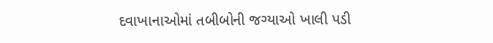દવાખાનાઓમાં તબીબોની જગ્યાઓ ખાલી પડી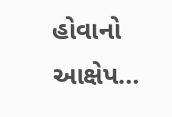હોવાનો આક્ષેપ…